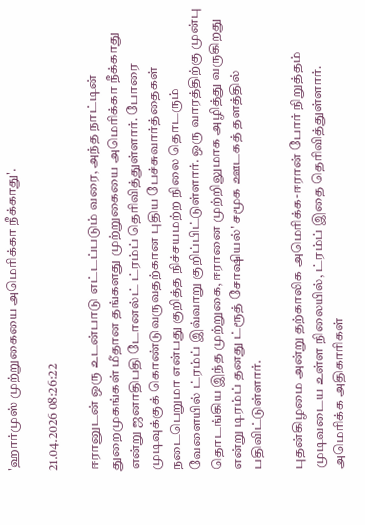'ஹார்முஸ் முற்றுகையை அமெரிக்கா நீக்காது'.

21.04.2026 08:26:22

ஈரானுடன் ஒரு உடன்பாடு எட்டப்படும் வரை, அந்த நாட்டின் துறைமுகங்கள் மீதான தங்களது முற்றுகையை அமெரிக்கா நீக்காது என்று ஜனாதிபதி டோனல்ட் ட்ரம்ப் தெரிவித்துள்ளார். போரை முடிவுக்குக் கொண்டுவருவதற்கான புதிய பேச்சுவார்த்தைகள் நடைபெறுமா என்பது குறித்த நிச்சயமற்ற நிலை தொடரும் வேளையில் ட்ரம்ப் இவ்வாறு குறிப்பிட்டுள்ளார். ஒரு வாரத்திற்கு முன்பு தொடங்கிய இந்த முற்றுகை, ஈரானை முற்றிலுமாக அழித்து வருகிறது என்று டிரம்ப் தனது ட்ரூத் சோஷியல்' சமூக ஊடகத் தளத்தில் பதிவிட்டுள்ளார்.

புதன்கிழமை அன்று தற்காலிக அமெரிக்க-ஈரான் போர் நிறுத்தம் முடிவடைய உள்ள நிலையில், ட்ரம்ப் இதை தெரிவித்துள்ளார். அமெரிக்க அதிகாரிகள்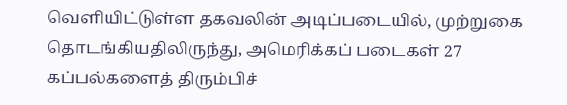வெளியிட்டுள்ள தகவலின் அடிப்படையில், முற்றுகை தொடங்கியதிலிருந்து, அமெரிக்கப் படைகள் 27 கப்பல்களைத் திரும்பிச்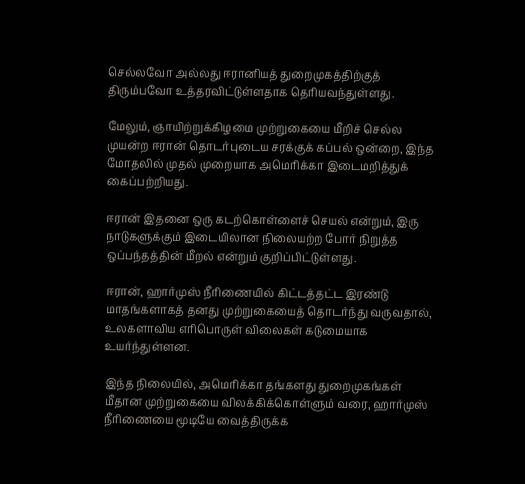செல்லவோ அல்லது ஈரானியத் துறைமுகத்திற்குத் திரும்பவோ உத்தரவிட்டுள்ளதாக தெரியவந்துள்ளது.

மேலும், ஞாயிற்றுக்கிழமை முற்றுகையை மீறிச் செல்ல முயன்ற ஈரான் தொடர்புடைய சரக்குக் கப்பல் ஒன்றை, இந்த மோதலில் முதல் முறையாக அமெரிக்கா இடைமறித்துக் கைப்பற்றியது.

ஈரான் இதனை ஒரு கடற்கொள்ளைச் செயல் என்றும், இரு நாடுகளுக்கும் இடையிலான நிலையற்ற போர் நிறுத்த ஒப்பந்தத்தின் மீறல் என்றும் குறிப்பிட்டுள்ளது.

ஈரான், ஹார்முஸ் நீரிணையில் கிட்டத்தட்ட இரண்டு மாதங்களாகத் தனது முற்றுகையைத் தொடர்ந்து வருவதால், உலகளாவிய எரிபொருள் விலைகள் கடுமையாக உயர்ந்துள்ளன.

இந்த நிலையில், அமெரிக்கா தங்களது துறைமுகங்கள் மீதான முற்றுகையை விலக்கிக்கொள்ளும் வரை, ஹார்முஸ் நீரிணையை மூடியே வைத்திருக்க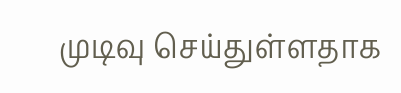முடிவு செய்துள்ளதாக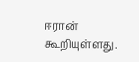ஈரான் கூறியுள்ளது.